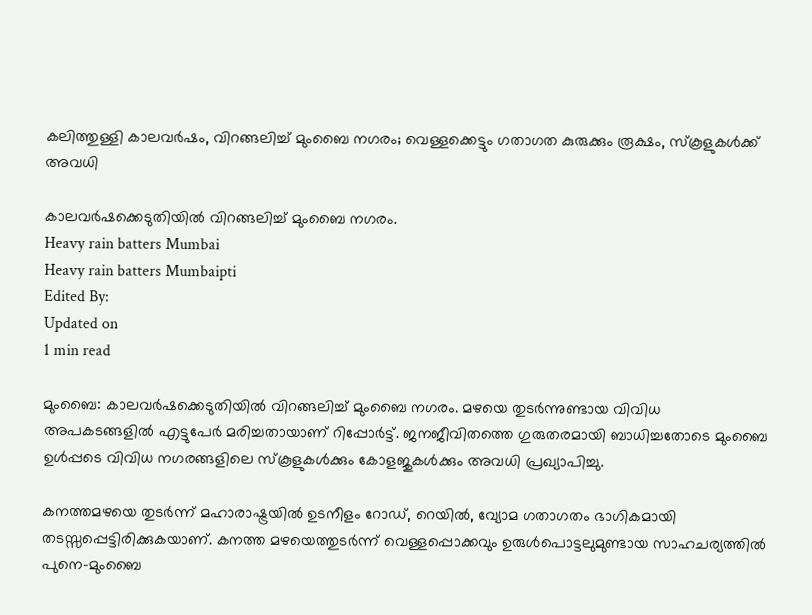കലിത്തുള്ളി കാലവര്‍ഷം, വിറങ്ങലിച്ച് മുംബൈ നഗരം; വെള്ളക്കെട്ടും ഗതാഗത കുരുക്കും രൂക്ഷം, സ്‌കൂളുകള്‍ക്ക് അവധി

കാലവര്‍ഷക്കെടുതിയില്‍ വിറങ്ങലിച്ച് മുംബൈ നഗരം.
Heavy rain batters Mumbai
Heavy rain batters Mumbaipti
Edited By:
Updated on
1 min read

മുംബൈ: കാലവര്‍ഷക്കെടുതിയില്‍ വിറങ്ങലിച്ച് മുംബൈ നഗരം. മഴയെ തുടര്‍ന്നുണ്ടായ വിവിധ അപകടങ്ങളില്‍ എട്ടുപേര്‍ മരിച്ചതായാണ് റിപ്പോര്‍ട്ട്. ജനജീവിതത്തെ ഗുരുതരമായി ബാധിച്ചതോടെ മുംബൈ ഉള്‍പ്പടെ വിവിധ നഗരങ്ങളിലെ സ്‌കൂളുകള്‍ക്കും കോളജുകള്‍ക്കും അവധി പ്രഖ്യാപിച്ചു.

കനത്തമഴയെ തുടര്‍ന്ന് മഹാരാഷ്ട്രയില്‍ ഉടനീളം റോഡ്, റെയില്‍, വ്യോമ ഗതാഗതം ഭാഗികമായി തടസ്സപ്പെട്ടിരിക്കുകയാണ്. കനത്ത മഴയെത്തുടര്‍ന്ന് വെള്ളപ്പൊക്കവും ഉരുള്‍പൊട്ടലുമുണ്ടായ സാഹചര്യത്തില്‍ പുനെ-മുംബൈ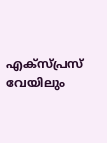എക്‌സ്പ്രസ് വേയിലും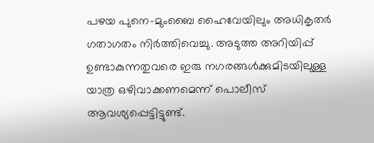പഴയ പുനെ-മുംബൈ ഹൈവേയിലും അധികൃതര്‍ ഗതാഗതം നിര്‍ത്തിവെച്ചു. അടുത്ത അറിയിപ്പ് ഉണ്ടാകുന്നതുവരെ ഇരു നഗരങ്ങള്‍ക്കുമിടയിലുള്ള യാത്ര ഒഴിവാക്കണമെന്ന് പൊലീസ് ആവശ്യപ്പെട്ടിട്ടുണ്ട്.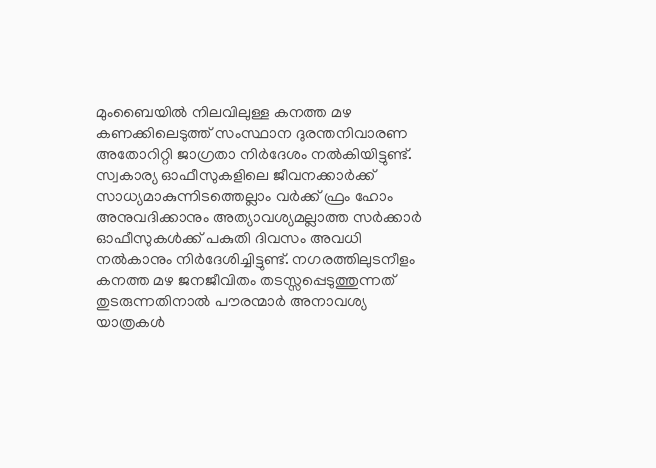മുംബൈയില്‍ നിലവിലുള്ള കനത്ത മഴ കണക്കിലെടുത്ത് സംസ്ഥാന ദുരന്തനിവാരണ അതോറിറ്റി ജാഗ്രതാ നിര്‍ദേശം നല്‍കിയിട്ടുണ്ട്. സ്വകാര്യ ഓഫീസുകളിലെ ജീവനക്കാര്‍ക്ക് സാധ്യമാകുന്നിടത്തെല്ലാം വര്‍ക്ക് ഫ്രം ഹോം അനുവദിക്കാനും അത്യാവശ്യമല്ലാത്ത സര്‍ക്കാര്‍ ഓഫീസുകള്‍ക്ക് പകുതി ദിവസം അവധി നല്‍കാനും നിര്‍ദേശിച്ചിട്ടുണ്ട്. നഗരത്തിലുടനീളം കനത്ത മഴ ജനജീവിതം തടസ്സപ്പെടുത്തുന്നത് തുടരുന്നതിനാല്‍ പൗരന്മാര്‍ അനാവശ്യ യാത്രകള്‍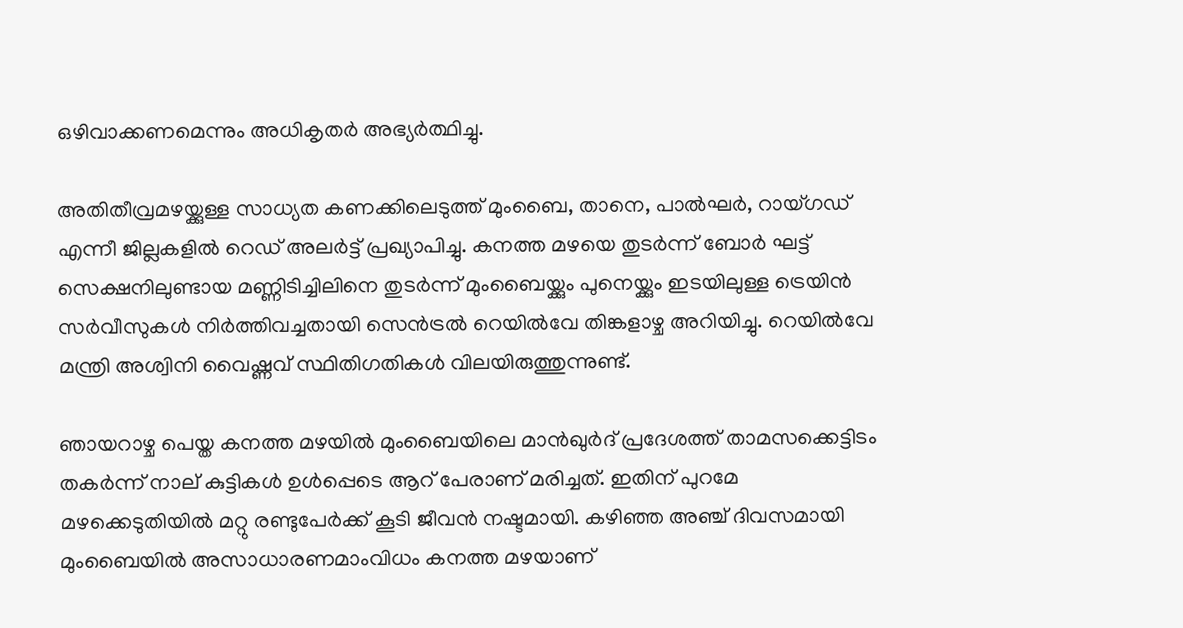ഒഴിവാക്കണമെന്നും അധികൃതര്‍ അഭ്യര്‍ത്ഥിച്ചു.

അതിതീവ്രമഴയ്ക്കുള്ള സാധ്യത കണക്കിലെടുത്ത് മുംബൈ, താനെ, പാല്‍ഘര്‍, റായ്ഗഡ് എന്നീ ജില്ലകളില്‍ റെഡ് അലര്‍ട്ട് പ്രഖ്യാപിച്ചു. കനത്ത മഴയെ തുടര്‍ന്ന് ബോര്‍ ഘട്ട് സെക്ഷനിലുണ്ടായ മണ്ണിടിച്ചിലിനെ തുടര്‍ന്ന് മുംബൈയ്ക്കും പുനെയ്ക്കും ഇടയിലുള്ള ട്രെയിന്‍ സര്‍വീസുകള്‍ നിര്‍ത്തിവച്ചതായി സെന്‍ട്രല്‍ റെയില്‍വേ തിങ്കളാഴ്ച അറിയിച്ചു. റെയില്‍വേ മന്ത്രി അശ്വിനി വൈഷ്ണവ് സ്ഥിതിഗതികള്‍ വിലയിരുത്തുന്നുണ്ട്.

ഞായറാഴ്ച പെയ്ത കനത്ത മഴയില്‍ മുംബൈയിലെ മാന്‍ഖുര്‍ദ് പ്രദേശത്ത് താമസക്കെട്ടിടം തകര്‍ന്ന് നാല് കുട്ടികള്‍ ഉള്‍പ്പെടെ ആറ് പേരാണ് മരിച്ചത്. ഇതിന് പുറമേ മഴക്കെടുതിയില്‍ മറ്റു രണ്ടുപേര്‍ക്ക് കൂടി ജീവന്‍ നഷ്ടമായി. കഴിഞ്ഞ അഞ്ച് ദിവസമായി മുംബൈയില്‍ അസാധാരണമാംവിധം കനത്ത മഴയാണ്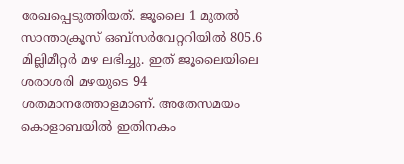രേഖപ്പെടുത്തിയത്. ജൂലൈ 1 മുതല്‍ സാന്താക്രൂസ് ഒബ്സര്‍വേറ്ററിയില്‍ 805.6 മില്ലിമീറ്റര്‍ മഴ ലഭിച്ചു. ഇത് ജൂലൈയിലെ ശരാശരി മഴയുടെ 94 ശതമാനത്തോളമാണ്. അതേസമയം കൊളാബയില്‍ ഇതിനകം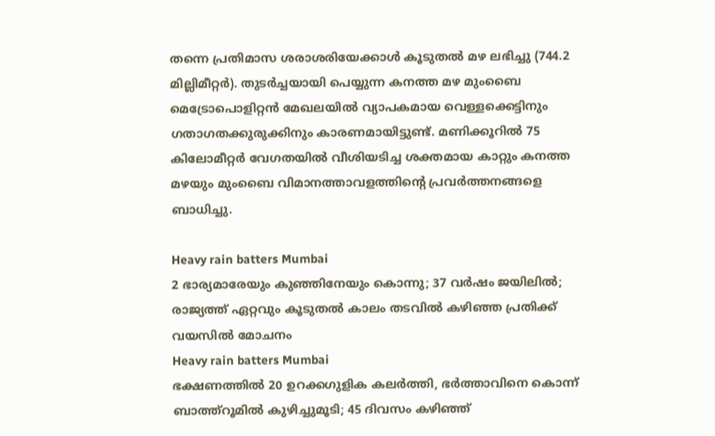തന്നെ പ്രതിമാസ ശരാശരിയേക്കാള്‍ കൂടുതല്‍ മഴ ലഭിച്ചു (744.2 മില്ലിമീറ്റര്‍). തുടര്‍ച്ചയായി പെയ്യുന്ന കനത്ത മഴ മുംബൈ മെട്രോപൊളിറ്റന്‍ മേഖലയില്‍ വ്യാപകമായ വെള്ളക്കെട്ടിനും ഗതാഗതക്കുരുക്കിനും കാരണമായിട്ടുണ്ട്. മണിക്കൂറില്‍ 75 കിലോമീറ്റര്‍ വേഗതയില്‍ വീശിയടിച്ച ശക്തമായ കാറ്റും കനത്ത മഴയും മുംബൈ വിമാനത്താവളത്തിന്റെ പ്രവര്‍ത്തനങ്ങളെ ബാധിച്ചു.

Heavy rain batters Mumbai
2 ഭാര്യമാരേയും കു‍ഞ്ഞിനേയും കൊന്നു; 37 വർഷം ജയിലിൽ; രാജ്യത്ത് ഏറ്റവും കൂടുതൽ കാലം തടവിൽ കഴിഞ്ഞ പ്രതിക്ക് വയസിൽ മോചനം
Heavy rain batters Mumbai
ഭക്ഷണത്തില്‍ 20 ഉറക്കഗുളിക കലര്‍ത്തി, ഭര്‍ത്താവിനെ കൊന്ന് ബാത്ത്‌റൂമില്‍ കുഴിച്ചുമൂടി; 45 ദിവസം കഴിഞ്ഞ്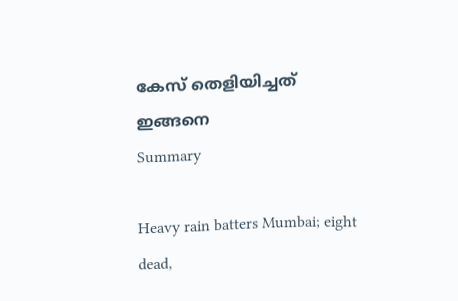കേസ് തെളിയിച്ചത് ഇങ്ങനെ
Summary

Heavy rain batters Mumbai; eight dead,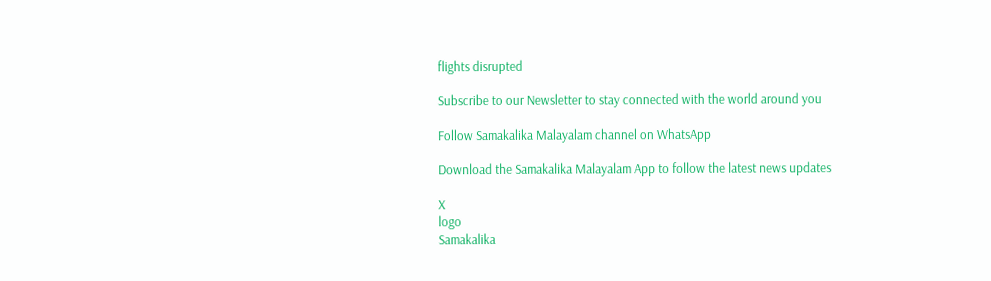flights disrupted

Subscribe to our Newsletter to stay connected with the world around you

Follow Samakalika Malayalam channel on WhatsApp

Download the Samakalika Malayalam App to follow the latest news updates

X
logo
Samakalika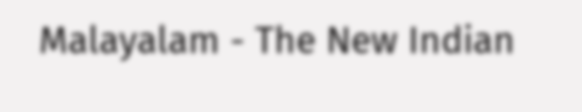Malayalam - The New Indian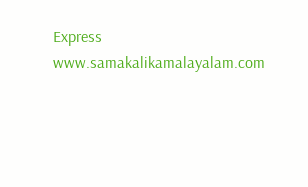Express
www.samakalikamalayalam.com